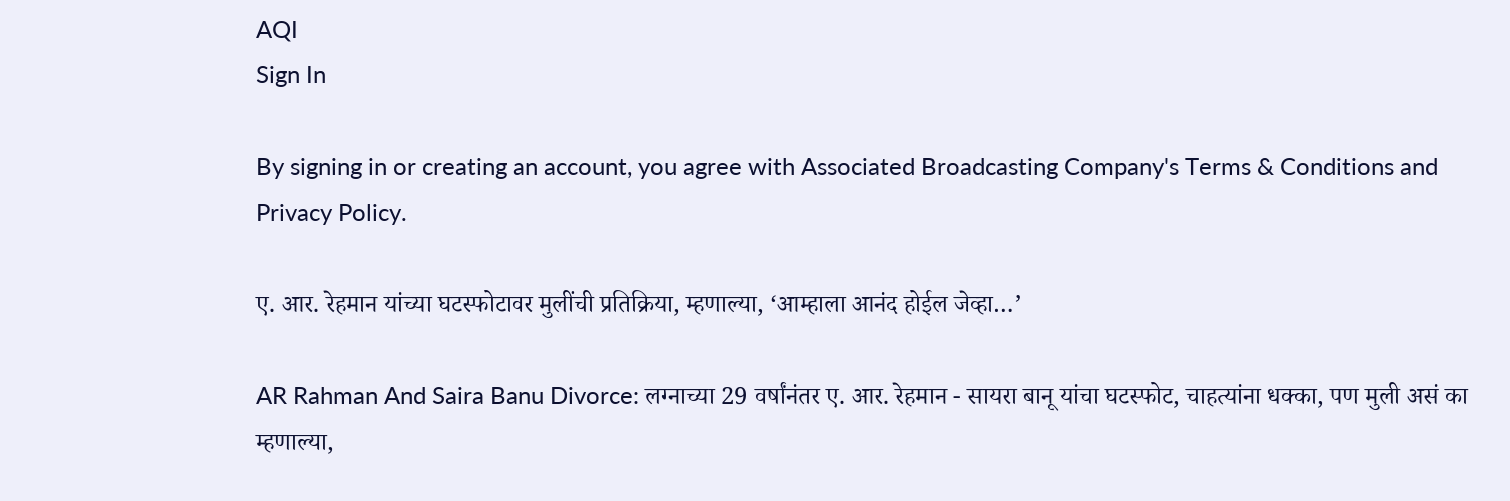AQI
Sign In

By signing in or creating an account, you agree with Associated Broadcasting Company's Terms & Conditions and Privacy Policy.

ए. आर. रेहमान यांच्या घटस्फोटावर मुलींची प्रतिक्रिया, म्हणाल्या, ‘आम्हाला आनंद होईल जेव्हा…’

AR Rahman And Saira Banu Divorce: लग्नाच्या 29 वर्षांनंतर ए. आर. रेहमान - सायरा बानू यांचा घटस्फोट, चाहत्यांना धक्का, पण मुली असं का म्हणाल्या,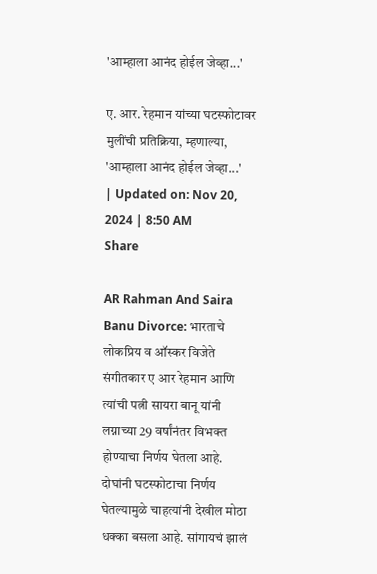'आम्हाला आनंद होईल जेव्हा...'

ए. आर. रेहमान यांच्या घटस्फोटावर मुलींची प्रतिक्रिया, म्हणाल्या, 'आम्हाला आनंद होईल जेव्हा...'
| Updated on: Nov 20, 2024 | 8:50 AM
Share

AR Rahman And Saira Banu Divorce: भारताचे लोकप्रिय व ऑस्कर विजेते संगीतकार ए आर रेहमान आणि त्यांची पत्नी सायरा बानू यांनी लग्नाच्या 29 वर्षांनंतर विभक्त होण्याचा निर्णय घेतला आहे. दोघांनी घटस्फोटाचा निर्णय घेतल्यामुळे चाहत्यांनी देखील मोठा धक्का बसला आहे. सांगायचं झालं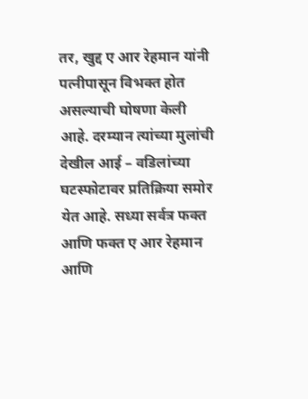तर, खुद्द ए आर रेहमान यांनी पत्नीपासून विभक्त होत असल्याची घोषणा केली आहे. दरम्यान त्यांच्या मुलांची देखील आई – वडिलांच्या घटस्फोटावर प्रतिक्रिया समोर येत आहे. सध्या सर्वत्र फक्त आणि फक्त ए आर रेहमान आणि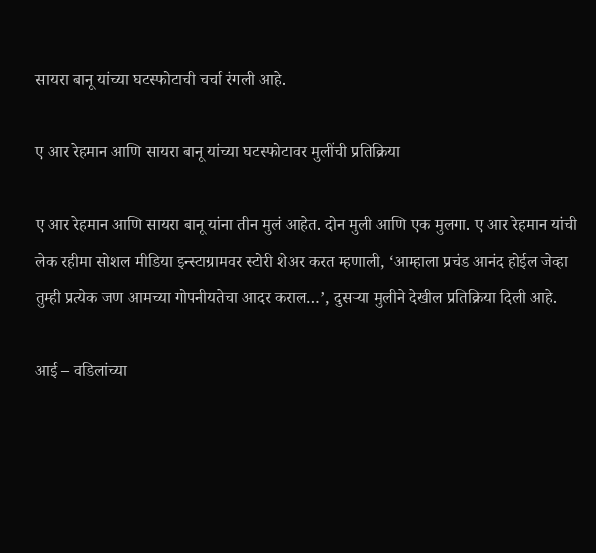सायरा बानू यांच्या घटस्फोटाची चर्चा रंगली आहे.

ए आर रेहमान आणि सायरा बानू यांच्या घटस्फोटावर मुलींची प्रतिक्रिया

ए आर रेहमान आणि सायरा बानू यांना तीन मुलं आहेत. दोन मुली आणि एक मुलगा. ए आर रेहमान यांची लेक रहीमा सोशल मीडिया इन्स्टाग्रामवर स्टोरी शेअर करत म्हणाली, ‘आम्हाला प्रचंड आनंद होईल जेव्हा तुम्ही प्रत्येक जण आमच्या गोपनीयतेचा आदर कराल…’, दुसऱ्या मुलीने देखील प्रतिक्रिया दिली आहे.

आई – वडिलांच्या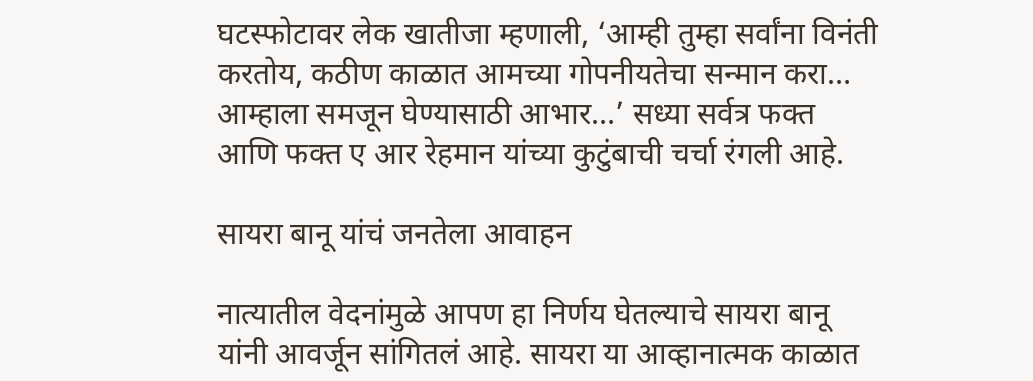घटस्फोटावर लेक खातीजा म्हणाली, ‘आम्ही तुम्हा सर्वांना विनंती करतोय, कठीण काळात आमच्या गोपनीयतेचा सन्मान करा… आम्हाला समजून घेण्यासाठी आभार…’ सध्या सर्वत्र फक्त आणि फक्त ए आर रेहमान यांच्या कुटुंबाची चर्चा रंगली आहे.

सायरा बानू यांचं जनतेला आवाहन

नात्यातील वेदनांमुळे आपण हा निर्णय घेतल्याचे सायरा बानू यांनी आवर्जून सांगितलं आहे. सायरा या आव्हानात्मक काळात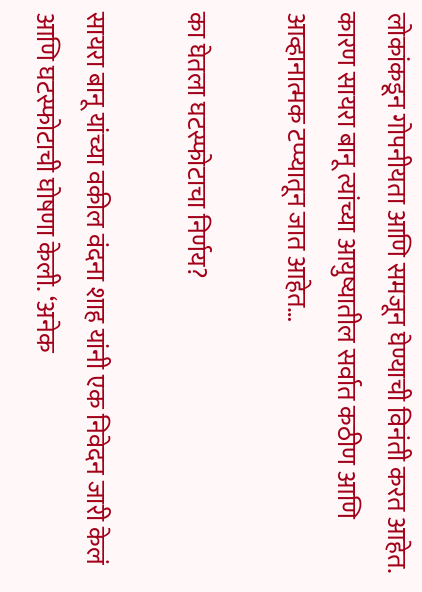लोकांकडून गोपनीयता आणि समजून घेण्याची विनंती करत आहेत. कारण सायरा बानू त्यांच्या आयुष्यातील सर्वात कठीण आणि आव्हानात्मक टप्प्यातून जात आहेत…

का घेतला घटस्फोटाचा निर्णय?

सायरा बानू यांच्या वकील वंदना शाह यांनी एक निवेदन जारी केलं आणि घटस्फोटाची घोषणा केली. ‘अनेक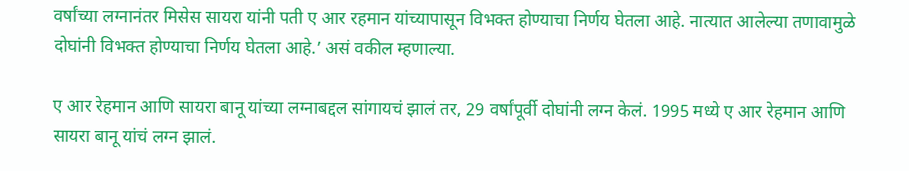वर्षांच्या लग्नानंतर मिसेस सायरा यांनी पती ए आर रहमान यांच्यापासून विभक्त होण्याचा निर्णय घेतला आहे. नात्यात आलेल्या तणावामुळे दोघांनी विभक्त होण्याचा निर्णय घेतला आहे.’ असं वकील म्हणाल्या.

ए आर रेहमान आणि सायरा बानू यांच्या लग्नाबद्दल सांगायचं झालं तर, 29 वर्षांपूर्वी दोघांनी लग्न केलं. 1995 मध्ये ए आर रेहमान आणि सायरा बानू यांचं लग्न झालं.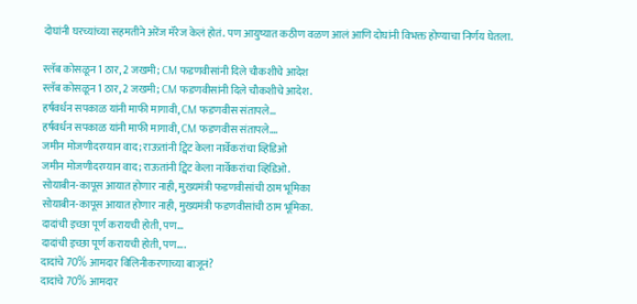दोघांनी घरच्यांच्या सहमतीने अरेंज मॅरेज केलं होतं. पण आयुष्यात कठीण वळण आलं आणि दोघांनी विभक्त होण्याचा निर्णय घेतला.

स्लॅब कोसळून 1 ठार, 2 जखमी; CM फडणवीसांनी दिले चौकशीचे आदेश
स्लॅब कोसळून 1 ठार, 2 जखमी; CM फडणवीसांनी दिले चौकशीचे आदेश.
हर्षवर्धन सपकाळ यांनी माफी मागावी, CM फडणवीस संतापले...
हर्षवर्धन सपकाळ यांनी माफी मागावी, CM फडणवीस संतापले....
जमीन मोजणीदरम्यान वाद; राऊतांनी ट्विट केला नार्वेकरांचा व्हिडिओ
जमीन मोजणीदरम्यान वाद; राऊतांनी ट्विट केला नार्वेकरांचा व्हिडिओ.
सोयाबीन-कापूस आयात होणार नाही, मुख्यमंत्री फडणवीसांची ठाम भूमिका
सोयाबीन-कापूस आयात होणार नाही, मुख्यमंत्री फडणवीसांची ठाम भूमिका.
दादांची इच्छा पूर्ण करायची होती, पण...
दादांची इच्छा पूर्ण करायची होती, पण....
दादांचे 70% आमदार विलिनीकरणाच्या बाजूनं?
दादांचे 70% आमदार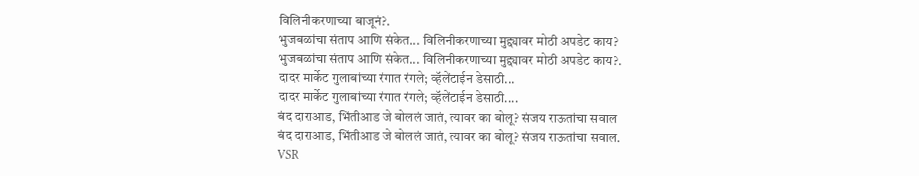विलिनीकरणाच्या बाजूनं?.
भुजबळांचा संताप आणि संकेत... विलिनीकरणाच्या मुद्द्यावर मोठी अपडेट काय?
भुजबळांचा संताप आणि संकेत... विलिनीकरणाच्या मुद्द्यावर मोठी अपडेट काय?.
दादर मार्केट गुलाबांच्या रंगात रंगले; व्हॅलेंटाईन डेसाठी...
दादर मार्केट गुलाबांच्या रंगात रंगले; व्हॅलेंटाईन डेसाठी....
बंद दाराआड, भिंतीआड जे बोललं जातं, त्यावर का बोलू? संजय राऊतांचा सवाल
बंद दाराआड, भिंतीआड जे बोललं जातं, त्यावर का बोलू? संजय राऊतांचा सवाल.
VSR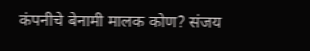कंपनीचे बेनामी मालक कोण? संजय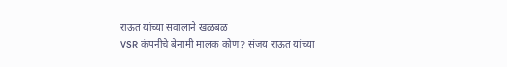राऊत यांच्या सवालाने खळबळ
VSR कंपनीचे बेनामी मालक कोण? संजय राऊत यांच्या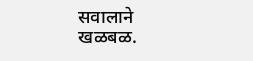सवालाने खळबळ.